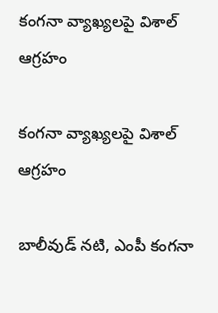కంగనా వ్యాఖ్యలపై విశాల్ ఆగ్రహం

కంగనా వ్యాఖ్యలపై విశాల్ ఆగ్రహం

బాలీవుడ్ నటి, ఎంపీ కంగనా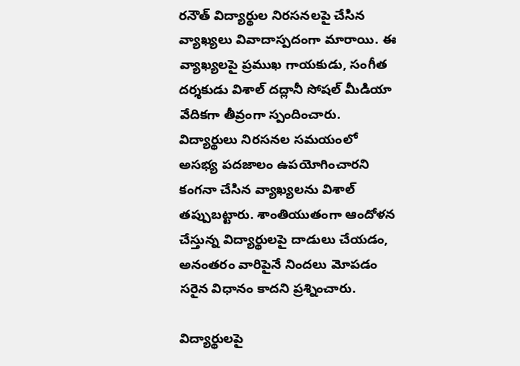రనౌత్ విద్యార్థుల నిరసనలపై చేసిన వ్యాఖ్యలు వివాదాస్పదంగా మారాయి. ఈ వ్యాఖ్యలపై ప్రముఖ గాయకుడు, సంగీత దర్శకుడు విశాల్ దద్లానీ సోషల్ మీడియా వేదికగా తీవ్రంగా స్పందించారు. విద్యార్థులు నిరసనల సమయంలో అసభ్య పదజాలం ఉపయోగించారని కంగనా చేసిన వ్యాఖ్యలను విశాల్ తప్పుబట్టారు. శాంతియుతంగా ఆందోళన చేస్తున్న విద్యార్థులపై దాడులు చేయడం, అనంతరం వారిపైనే నిందలు మోపడం సరైన విధానం కాదని ప్రశ్నించారు.

విద్యార్థులపై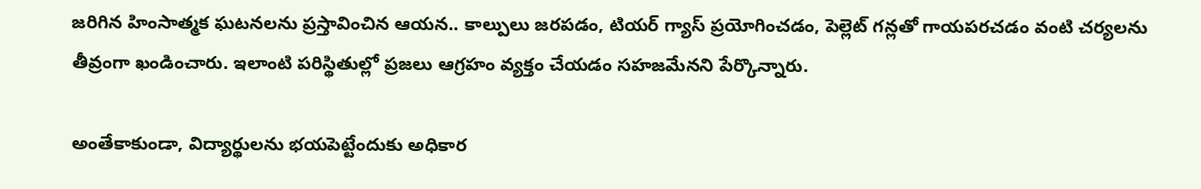జరిగిన హింసాత్మక ఘటనలను ప్రస్తావించిన ఆయన.. కాల్పులు జరపడం, టియర్ గ్యాస్ ప్రయోగించడం, పెల్లెట్ గన్లతో గాయపరచడం వంటి చర్యలను తీవ్రంగా ఖండించారు. ఇలాంటి పరిస్థితుల్లో ప్రజలు ఆగ్రహం వ్యక్తం చేయడం సహజమేనని పేర్కొన్నారు.

అంతేకాకుండా, విద్యార్థులను భయపెట్టేందుకు అధికార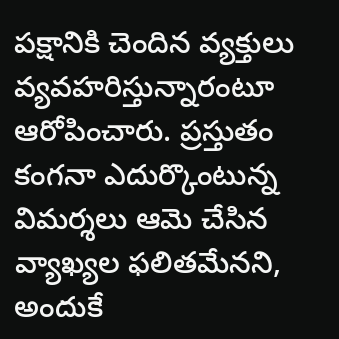పక్షానికి చెందిన వ్యక్తులు వ్యవహరిస్తున్నారంటూ ఆరోపించారు. ప్రస్తుతం కంగనా ఎదుర్కొంటున్న విమర్శలు ఆమె చేసిన వ్యాఖ్యల ఫలితమేనని, అందుకే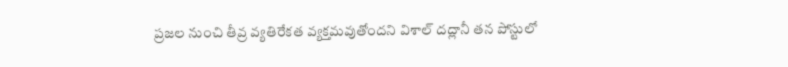ప్రజల నుంచి తీవ్ర వ్యతిరేకత వ్యక్తమవుతోందని విశాల్ దద్లానీ తన పోస్టులో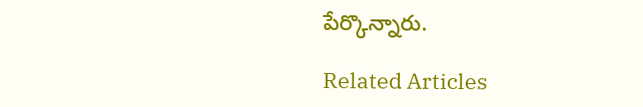పేర్కొన్నారు.

Related Articles